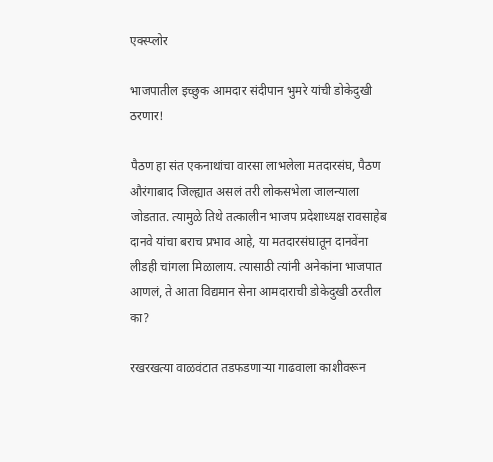एक्स्प्लोर

भाजपातील इच्छुक आमदार संदीपान भुमरे यांची डोकेदुखी ठरणार!

पैठण हा संत एकनाथांचा वारसा लाभलेला मतदारसंघ, पैठण औरंगाबाद जिल्ह्यात असलं तरी लोकसभेला जालन्याला जोडतात. त्यामुळे तिथे तत्कालीन भाजप प्रदेशाध्यक्ष रावसाहेब दानवे यांचा बराच प्रभाव आहे, या मतदारसंघातून दानवेंना लीडही चांगला मिळालाय. त्यासाठी त्यांनी अनेकांना भाजपात आणलं, ते आता विद्यमान सेना आमदाराची डोकेदुखी ठरतील का?

रखरखत्या वाळवंटात तडफडणाऱ्या गाढवाला काशीवरून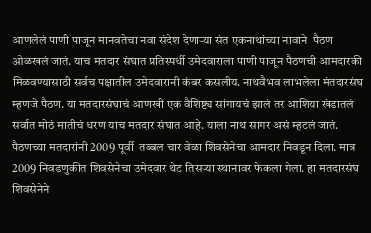आणलेलं पाणी पाजून मानवतेचा नवा संदेश देणाऱ्या संत एकनाथांच्या नावाने  पैठण ओळखलं जातं. याच मतदार संघात प्रतिस्पर्धी उमेदवाराला पाणी पाजून पैठणची आमदारकी मिळवण्यासाठी सर्वच पक्षातील उमेदवारानी कंबर कसलीय. नाथवैभव लाभलेला मंतदारसंघ म्हणजे पैठण. या मतदारसंघाचं आणखी एक वैशिष्ट्य सांगायचं झालं तर आशिया खंडातलं सर्वात मोठं मातीचं धरण याच मतदार संघात आहे. याला नाथ सागर असं म्हटलं जातं.
पैठणच्या मतदारांनी 2009 पूर्वी  तब्बल चार वेळा शिवसेनेचा आमदार निवडून दिला. मात्र 2009 निवडणुकीत शिवसेनेचा उमेदवार थेट तिसऱ्या स्थानावर फेकला गेला. हा मतदारसंघ शिवसेनेने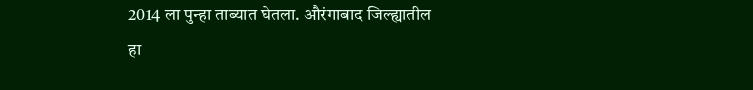2014 ला पुन्हा ताब्यात घेतला. औरंगाबाद जिल्ह्यातील हा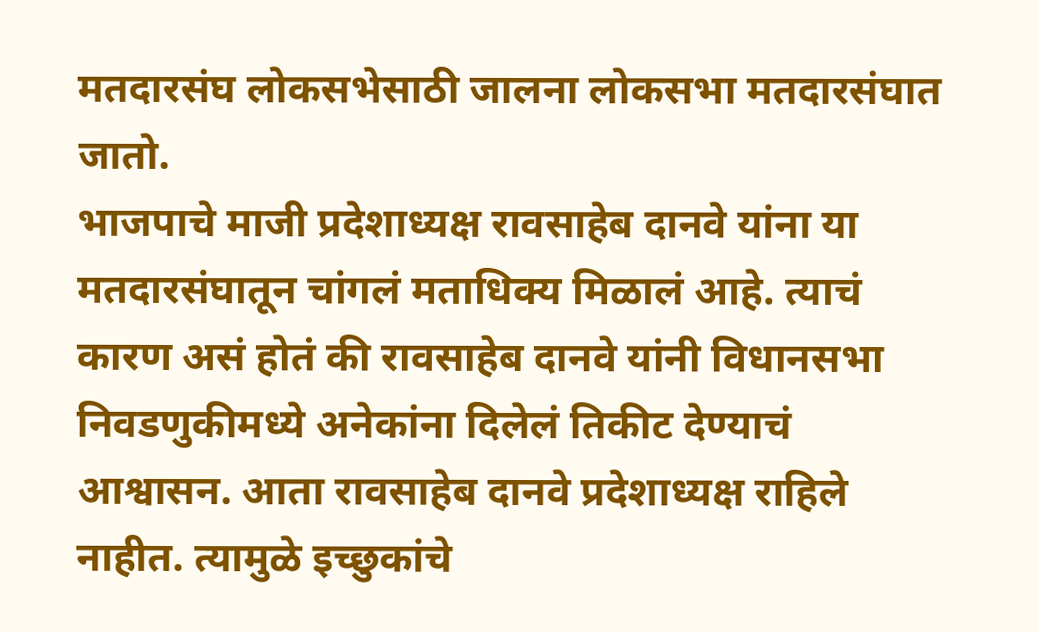मतदारसंघ लोकसभेसाठी जालना लोकसभा मतदारसंघात जातो.
भाजपाचे माजी प्रदेशाध्यक्ष रावसाहेब दानवे यांना या मतदारसंघातून चांगलं मताधिक्य मिळालं आहे. त्याचं कारण असं होतं की रावसाहेब दानवे यांनी विधानसभा निवडणुकीमध्ये अनेकांना दिलेलं तिकीट देण्याचं आश्वासन. आता रावसाहेब दानवे प्रदेशाध्यक्ष राहिले नाहीत. त्यामुळे इच्छुकांचे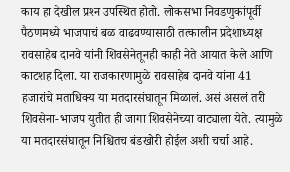काय हा देखील प्रश्‍न उपस्थित होतो. लोकसभा निवडणुकांपूर्वी पैठणमध्ये भाजपाचं बळ वाढवण्यासाठी तत्कालीन प्रदेशाध्यक्ष रावसाहेब दानवे यांनी शिवसेनेतूनही काही नेते आयात केले आणि काटशह दिला. या राजकारणामुळे रावसाहेब दानवे यांना 41 हजारांचे मताधिक्य या मतदारसंघातून मिळालं. असं असलं तरी शिवसेना-भाजप युतीत ही जागा शिवसेनेच्या वाट्याला येते. त्यामुळे या मतदारसंघातून निश्चितच बंडखोरी होईल अशी चर्चा आहे.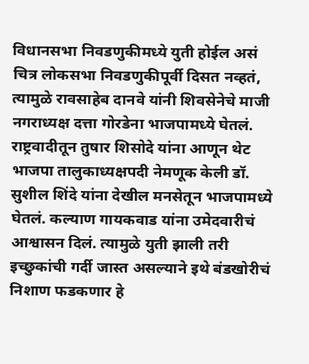विधानसभा निवडणुकीमध्ये युती होईल असं चित्र लोकसभा निवडणुकीपूर्वी दिसत नव्हतं, त्यामुळे रावसाहेब दानवे यांनी शिवसेनेचे माजी नगराध्यक्ष दत्ता गोरडेना भाजपामध्ये घेतलं. राष्ट्रवादीतून तुषार शिसोदे यांना आणून थेट भाजपा तालुकाध्यक्षपदी नेमणूक केली डॉ. सुशील शिंदे यांना देखील मनसेतून भाजपामध्ये घेतलं. कल्याण गायकवाड यांना उमेदवारीचं आश्वासन दिलं. त्यामुळे युती झाली तरी इच्छुकांची गर्दी जास्त असल्याने इथे बंडखोरीचं निशाण फडकणार हे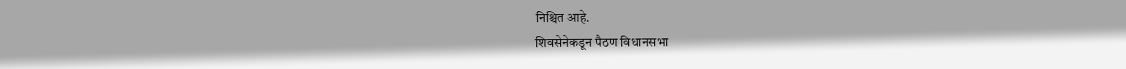निश्चित आहे.
शिवसेनेकडून पैठण विधानसभा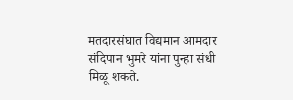मतदारसंघात विद्यमान आमदार संदिपान भुमरे यांना पुन्हा संधी मिळू शकते.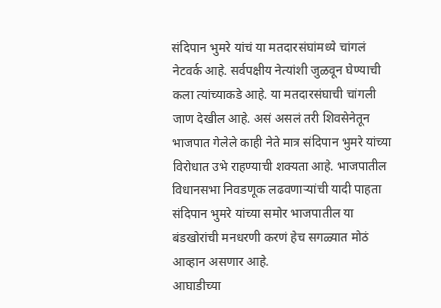संदिपान भुमरे यांचं या मतदारसंघांमध्ये चांगलं नेटवर्क आहे. सर्वपक्षीय नेत्यांशी जुळवून घेण्याची कला त्यांच्याकडे आहे. या मतदारसंघाची चांगली जाण देखील आहे. असं असलं तरी शिवसेनेतून भाजपात गेलेले काही नेते मात्र संदिपान भुमरे यांच्या विरोधात उभे राहण्याची शक्यता आहे. भाजपातील विधानसभा निवडणूक लढवणाऱ्यांची यादी पाहता संदिपान भुमरे यांच्या समोर भाजपातील या बंडखोरांची मनधरणी करणं हेच सगळ्यात मोठं आव्हान असणार आहे.
आघाडीच्या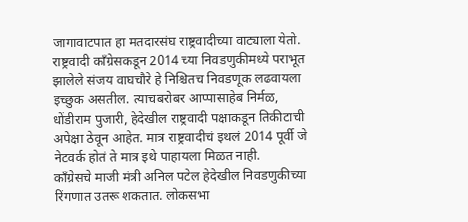जागावाटपात हा मतदारसंघ राष्ट्रवादीच्या वाट्याला येतो. राष्ट्रवादी काँग्रेसकडून 2014 च्या निवडणुकीमध्ये पराभूत झालेले संजय वाघचौरे हे निश्चितच निवडणूक लढवायला इच्छुक असतील. त्याचबरोबर आप्पासाहेब निर्मळ, धोंडीराम पुजारी, हेदेखील राष्ट्रवादी पक्षाकडून तिकीटाची अपेक्षा ठेवून आहेत. मात्र राष्ट्रवादीचं इथलं 2014 पूर्वी जे नेटवर्क होतं ते मात्र इथे पाहायला मिळत नाही.
काँग्रेसचे माजी मंत्री अनिल पटेल हेदेखील निवडणुकीच्या रिंगणात उतरू शकतात. लोकसभा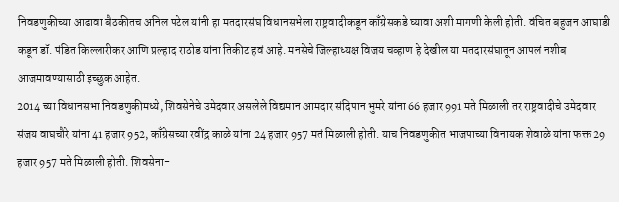निवडणुकीच्या आढावा बैठकीतच अनिल पटेल यांनी हा मतदारसंघ विधानसभेला राष्ट्रवादीकडून काँग्रेसकडे घ्यावा अशी मागणी केली होती. वंचित बहुजन आघाडी कडून डॉ. पंडित किल्लारीकर आणि प्रल्हाद राठोड यांना तिकीट हवं आहे. मनसेचे जिल्हाध्यक्ष विजय चव्हाण हे देखील या मतदारसंघातून आपलं नशीब आजमावण्यासाठी इच्छुक आहेत.
2014 च्या विधानसभा निवडणुकीमध्ये, शिवसेनेचे उमेदवार असलेले विद्यमान आमदार संदिपान भुमरे यांना 66 हजार 991 मते मिळाली तर राष्ट्रवादीचे उमेदवार संजय वाघचौरे यांना 41 हजार 952, काँग्रेसच्या रवींद्र काळे यांना 24 हजार 957 मतं मिळाली होती. याच निवडणुकीत भाजपाच्या विनायक शेवाळे यांना फक्त 29 हजार 957 मते मिळाली होती. शिवसेना-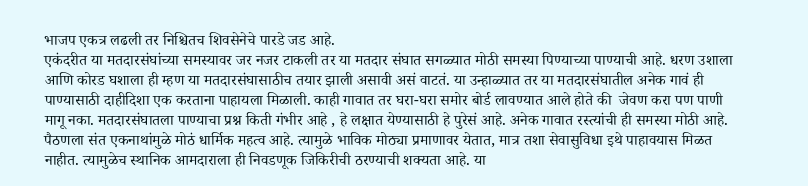भाजप एकत्र लढली तर निश्चितच शिवसेनेचे पारडे जड आहे.
एकंदरीत या मतदारसंघांच्या समस्यावर जर नजर टाकली तर या मतदार संघात सगळ्यात मोठी समस्या पिण्याच्या पाण्याची आहे. धरण उशाला आणि कोरड घशाला ही म्हण या मतदारसंघासाठीच तयार झाली असावी असं वाटतं. या उन्हाळ्यात तर या मतदारसंघातील अनेक गावं ही पाण्यासाठी दाहीदिशा एक करताना पाहायला मिळाली. काही गावात तर घरा-घरा समोर बोर्ड लावण्यात आले होते की  जेवण करा पण पाणी मागू नका. मतदारसंघातला पाण्याचा प्रश्न किती गंभीर आहे , हे लक्षात येण्यासाठी हे पुरेसं आहे. अनेक गावात रस्त्यांची ही समस्या मोठी आहे.
पैठणला संत एकनाथांमुळे मोठं धार्मिक महत्व आहे. त्यामुळे भाविक मोठ्या प्रमाणावर येतात, मात्र तशा सेवासुविधा इथे पाहावयास मिळत नाहीत. त्यामुळेच स्थानिक आमदाराला ही निवडणूक जिकिरीची ठरण्याची शक्यता आहे. या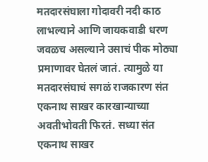मतदारसंघाला गोदावरी नदी काठ लाभल्याने आणि जायकवाडी धरण जवळच असल्याने उसाचं पीक मोठ्या प्रमाणावर घेतलं जातं. त्यामुळे या मतदारसंघाचं सगळं राजकारण संत एकनाथ साखर कारखान्याच्या अवतीभोवती फिरतं. सध्या संत एकनाथ साखर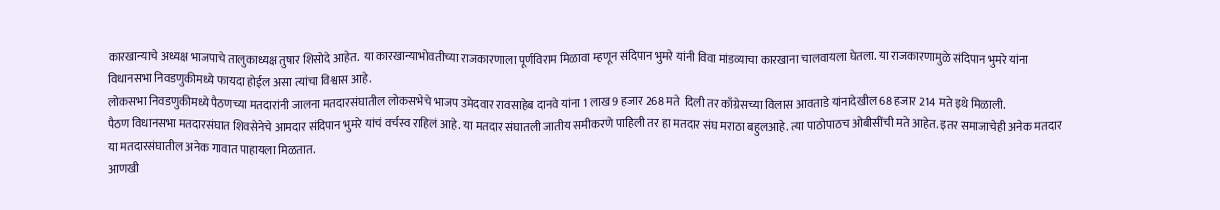कारखान्याचे अध्यक्ष भाजपाचे तालुकाध्यक्ष तुषार शिसोदे आहेत.  या कारखान्याभोवतीच्या राजकारणाला पूर्णविराम मिळावा म्हणून संदिपान भुमरे यांनी विवा मांडव्याचा कारखाना चालवायला घेतला. या राजकारणामुळे संदिपान भुमरे यांना विधानसभा निवडणुकीमध्ये फायदा होईल असा त्यांचा विश्वास आहे.
लोकसभा निवडणुकीमध्ये पैठणच्या मतदारांनी जालना मतदारसंघातील लोकसभेचे भाजप उमेदवार रावसाहेब दानवे यांना 1 लाख 9 हजार 268 मते  दिली तर काँग्रेसच्या विलास आवताडे यांनादेखील 68 हजार 214 मते इथे मिळाली.
पैठण विधानसभा मतदारसंघात शिवसेनेचे आमदार संदिपान भुमरे यांचं वर्चस्व राहिलं आहे. या मतदार संघातली जातीय समीकरणे पाहिली तर हा मतदार संघ मराठा बहुलआहे. त्या पाठोपाठच ओबीसींची मते आहेत. इतर समाजाचेही अनेक मतदार या मतदारसंघातील अनेक गावात पाहायला मिळतात.
आणखी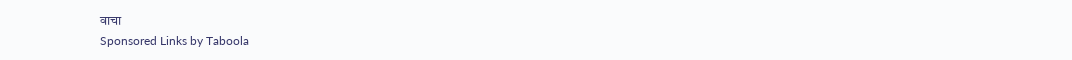वाचा
Sponsored Links by Taboola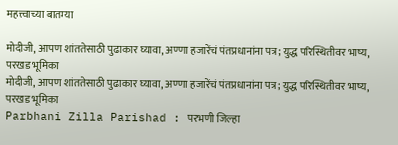महत्त्वाच्या बातम्या

मोदीजी, आपण शांततेसाठी पुढाकार घ्यावा, अण्णा हजारेंचं पंतप्रधानांना पत्र; युद्ध परिस्थितीवर भाष्य, परखड भूमिका
मोदीजी, आपण शांततेसाठी पुढाकार घ्यावा, अण्णा हजारेंचं पंतप्रधानांना पत्र; युद्ध परिस्थितीवर भाष्य, परखड भूमिका
Parbhani Zilla Parishad : परभणी जिल्हा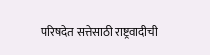परिषदेत सत्तेसाठी राष्ट्रवादीची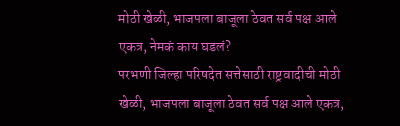मोठी खेळी, भाजपला बाजूला ठेवत सर्व पक्ष आले एकत्र, नेमकं काय घडलं?
परभणी जिल्हा परिषदेत सत्तेसाठी राष्ट्रवादीची मोठी खेळी, भाजपला बाजूला ठेवत सर्व पक्ष आले एकत्र,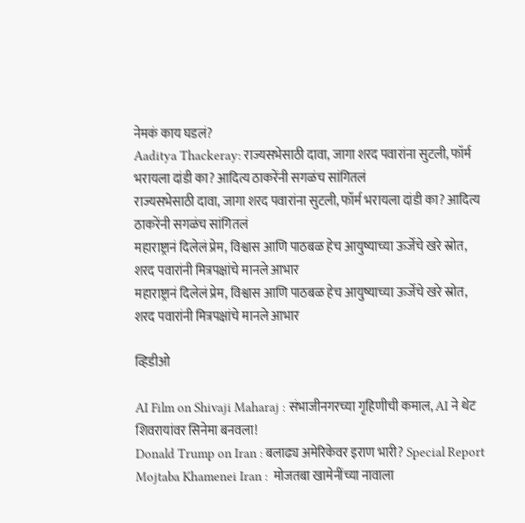नेमकं काय घडलं?
Aaditya Thackeray: राज्यसभेसाठी दावा, जागा शरद पवारांना सुटली, फॉर्म भरायला दांडी का? आदित्य ठाकरेंनी सगळंच सांगितलं
राज्यसभेसाठी दावा, जागा शरद पवारांना सुटली, फॉर्म भरायला दांडी का? आदित्य ठाकरेंनी सगळंच सांगितलं
महाराष्ट्रानं दिलेलं प्रेम, विश्वास आणि पाठबळ हेच आयुष्याच्या ऊर्जेचे खरे स्रोत, शरद पवारांनी मित्रपक्षांचे मानले आभार
महाराष्ट्रानं दिलेलं प्रेम, विश्वास आणि पाठबळ हेच आयुष्याच्या ऊर्जेचे खरे स्रोत, शरद पवारांनी मित्रपक्षांचे मानले आभार

व्हिडीओ

AI Film on Shivaji Maharaj : संभाजीनगरच्या गृहिणीची कमाल, AI ने थेट शिवरायांवर सिनेमा बनवला!
Donald Trump on Iran : बलाढ्य अमेरिकेवर इराण भारी? Special Report
Mojtaba Khamenei Iran :  मोजतबा खामेनींच्या नावाला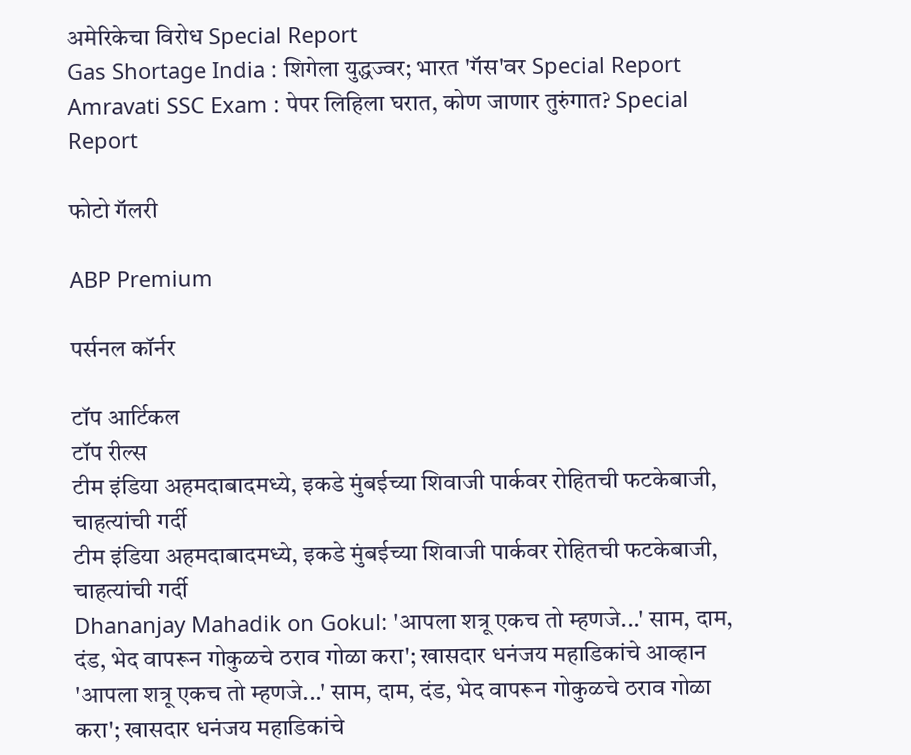अमेरिकेचा विरोध Special Report
Gas Shortage India : शिगेला युद्धज्वर; भारत 'गॅस'वर Special Report
Amravati SSC Exam : पेपर लिहिला घरात, कोण जाणार तुरुंगात? Special Report

फोटो गॅलरी

ABP Premium

पर्सनल कॉर्नर

टॉप आर्टिकल
टॉप रील्स
टीम इंडिया अहमदाबादमध्ये, इकडे मुंबईच्या शिवाजी पार्कवर रोहितची फटकेबाजी, चाहत्यांची गर्दी
टीम इंडिया अहमदाबादमध्ये, इकडे मुंबईच्या शिवाजी पार्कवर रोहितची फटकेबाजी, चाहत्यांची गर्दी
Dhananjay Mahadik on Gokul: 'आपला शत्रू एकच तो म्हणजे...' साम, दाम, दंड, भेद वापरून गोकुळचे ठराव गोळा करा'; खासदार धनंजय महाडिकांचे आव्हान
'आपला शत्रू एकच तो म्हणजे...' साम, दाम, दंड, भेद वापरून गोकुळचे ठराव गोळा करा'; खासदार धनंजय महाडिकांचे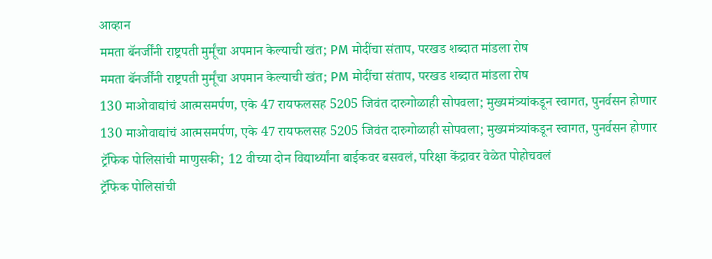आव्हान
ममता बॅनर्जींनी राष्ट्रपती मुर्मूंचा अपमान केल्याची खंत; PM मोदींचा संताप, परखड शब्दात मांडला रोष
ममता बॅनर्जींनी राष्ट्रपती मुर्मूंचा अपमान केल्याची खंत; PM मोदींचा संताप, परखड शब्दात मांडला रोष
130 माओवाद्यांचं आत्मसमर्पण, एके 47 रायफलसह 5205 जिवंत दारुगोळाही सोपवला; मुख्यमंत्र्यांकडून स्वागत, पुनर्वसन होणार
130 माओवाद्यांचं आत्मसमर्पण, एके 47 रायफलसह 5205 जिवंत दारुगोळाही सोपवला; मुख्यमंत्र्यांकडून स्वागत, पुनर्वसन होणार
ट्रॅफिक पोलिसांची माणुसकी; 12 वीच्या दोन विद्यार्थ्यांना बाईकवर बसवलं, परिक्षा केंद्रावर वेळेत पोहोचवलं
ट्रॅफिक पोलिसांची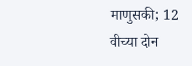माणुसकी; 12 वीच्या दोन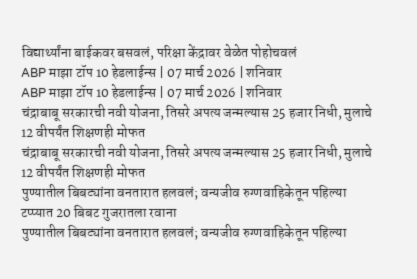विद्यार्थ्यांना बाईकवर बसवलं, परिक्षा केंद्रावर वेळेत पोहोचवलं
ABP माझा टॉप 10 हेडलाईन्स | 07 मार्च 2026 | शनिवार
ABP माझा टॉप 10 हेडलाईन्स | 07 मार्च 2026 | शनिवार
चंद्राबाबू सरकारची नवी योजना, तिसरे अपत्य जन्मल्यास 25 हजार निधी, मुलाचे 12 वीपर्यंत शिक्षणही मोफत
चंद्राबाबू सरकारची नवी योजना, तिसरे अपत्य जन्मल्यास 25 हजार निधी, मुलाचे 12 वीपर्यंत शिक्षणही मोफत
पुण्यातील बिबट्यांना वनतारात हलवलं; वन्यजीव रुग्णवाहिकेतून पहिल्या टप्प्यात 20 बिबट गुजरातला रवाना
पुण्यातील बिबट्यांना वनतारात हलवलं; वन्यजीव रुग्णवाहिकेतून पहिल्या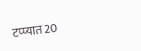टप्प्यात 20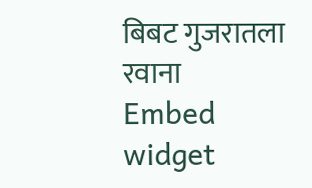बिबट गुजरातला रवाना
Embed widget